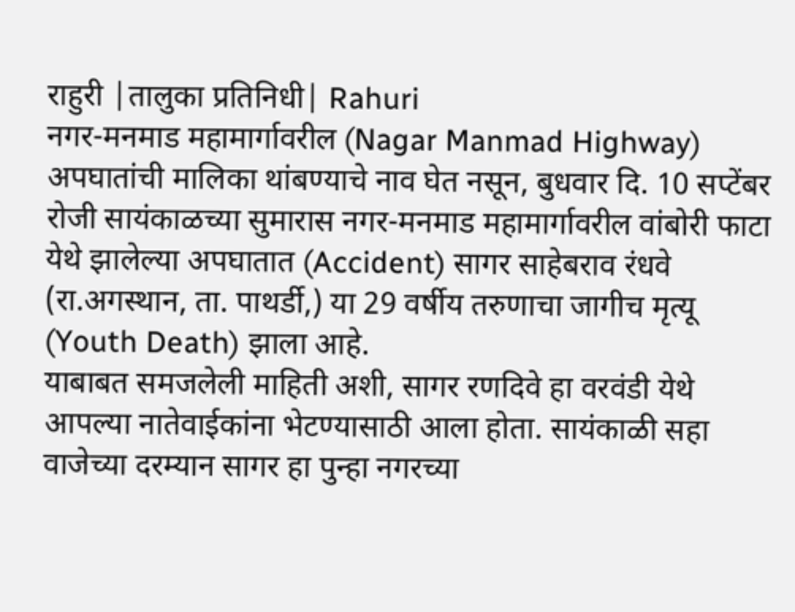राहुरी |तालुका प्रतिनिधी| Rahuri
नगर-मनमाड महामार्गावरील (Nagar Manmad Highway) अपघातांची मालिका थांबण्याचे नाव घेत नसून, बुधवार दि. 10 सप्टेंबर रोजी सायंकाळच्या सुमारास नगर-मनमाड महामार्गावरील वांबोरी फाटा येथे झालेल्या अपघातात (Accident) सागर साहेबराव रंधवे (रा.अगस्थान, ता. पाथर्डी,) या 29 वर्षीय तरुणाचा जागीच मृत्यू (Youth Death) झाला आहे.
याबाबत समजलेली माहिती अशी, सागर रणदिवे हा वरवंडी येथे आपल्या नातेवाईकांना भेटण्यासाठी आला होता. सायंकाळी सहा वाजेच्या दरम्यान सागर हा पुन्हा नगरच्या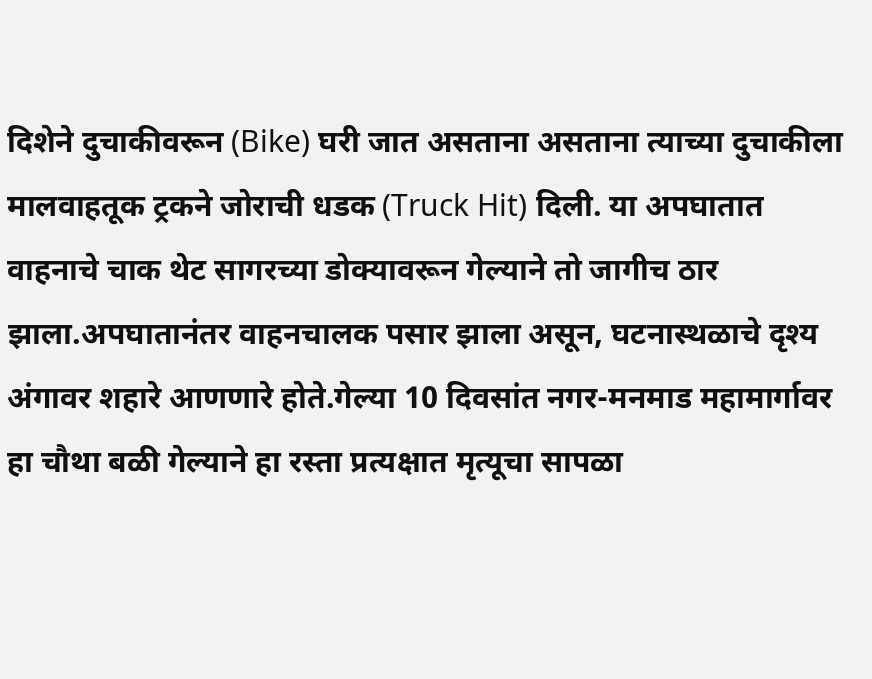दिशेने दुचाकीवरून (Bike) घरी जात असताना असताना त्याच्या दुचाकीला मालवाहतूक ट्रकने जोराची धडक (Truck Hit) दिली. या अपघातात वाहनाचे चाक थेट सागरच्या डोक्यावरून गेल्याने तो जागीच ठार झाला.अपघातानंतर वाहनचालक पसार झाला असून, घटनास्थळाचे दृश्य अंगावर शहारे आणणारे होते.गेल्या 10 दिवसांत नगर-मनमाड महामार्गावर हा चौथा बळी गेल्याने हा रस्ता प्रत्यक्षात मृत्यूचा सापळा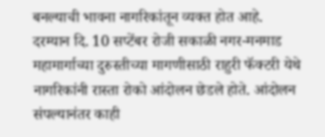बनल्याची भावना नागरिकांतून व्यक्त होत आहे.
दरम्यान दि. 10 सप्टेंबर रोजी सकाळी नगर-मनमाड महामार्गाच्या दुरुस्तीच्या मागणीसाठी राहुरी फॅक्टरी येथे नागरिकांनी रास्ता रोको आंदोलन छेडले होते. आंदोलन संपल्यानंतर काही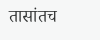तासांतच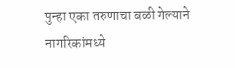पुन्हा एका तरुणाचा बळी गेल्याने नागरिकांमध्ये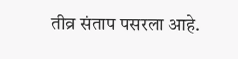तीव्र संताप पसरला आहे.